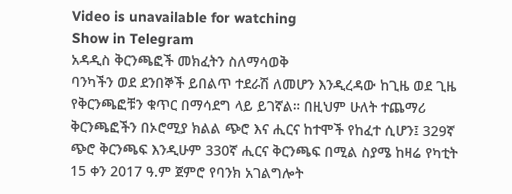Video is unavailable for watching
Show in Telegram
አዳዲስ ቅርንጫፎች መክፈትን ስለማሳወቅ
ባንካችን ወደ ደንበኞች ይበልጥ ተደራሽ ለመሆን እንዲረዳው ከጊዜ ወደ ጊዜ የቅርንጫፎቹን ቁጥር በማሳደግ ላይ ይገኛል። በዚህም ሁለት ተጨማሪ ቅርንጫፎችን በኦሮሚያ ክልል ጭሮ እና ሒርና ከተሞች የከፈተ ሲሆን፤ 329ኛ ጭሮ ቅርንጫፍ እንዲሁም 330ኛ ሒርና ቅርንጫፍ በሚል ስያሜ ከዛሬ የካቲት 15 ቀን 2017 ዓ.ም ጀምሮ የባንክ አገልግሎት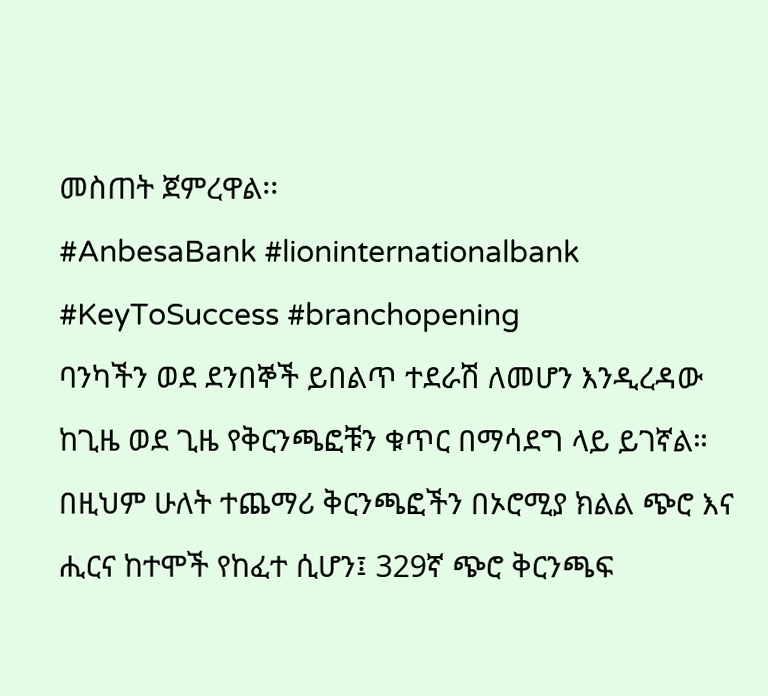መስጠት ጀምረዋል፡፡
#AnbesaBank #lioninternationalbank #KeyToSuccess #branchopening
ባንካችን ወደ ደንበኞች ይበልጥ ተደራሽ ለመሆን እንዲረዳው ከጊዜ ወደ ጊዜ የቅርንጫፎቹን ቁጥር በማሳደግ ላይ ይገኛል። በዚህም ሁለት ተጨማሪ ቅርንጫፎችን በኦሮሚያ ክልል ጭሮ እና ሒርና ከተሞች የከፈተ ሲሆን፤ 329ኛ ጭሮ ቅርንጫፍ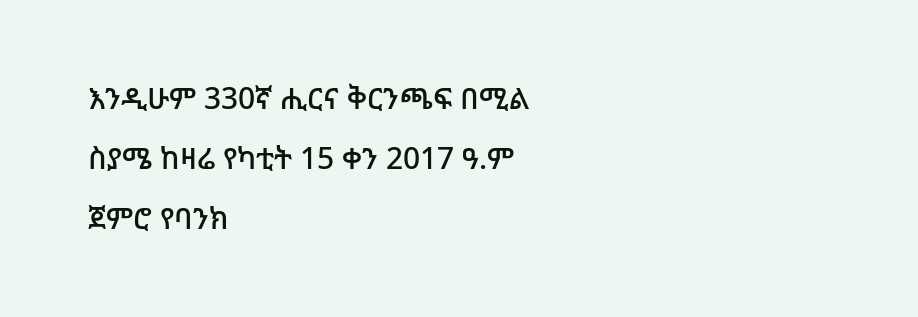እንዲሁም 330ኛ ሒርና ቅርንጫፍ በሚል ስያሜ ከዛሬ የካቲት 15 ቀን 2017 ዓ.ም ጀምሮ የባንክ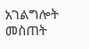አገልግሎት መስጠት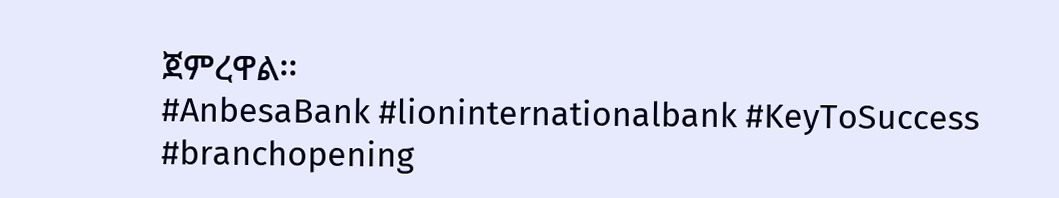ጀምረዋል፡፡
#AnbesaBank #lioninternationalbank #KeyToSuccess #branchopening